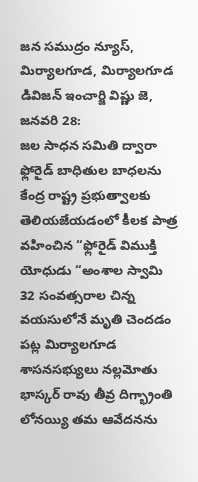జన సముద్రం న్యూస్, మిర్యాలగూడ, మిర్యాలగూడ డివిజన్ ఇంచార్జి విష్ణు జె, జనవరి 28:
జల సాధన సమితి ద్వారా ఫ్లోరైడ్ బాధితుల బాధలను కేంద్ర రాష్ట్ర ప్రభుత్వాలకు తెలియజేయడంలో కీలక పాత్ర వహించిన “ఫ్లోరైడ్ విముక్తి యోధుడు “అంశాల స్వామి 32 సంవత్సరాల చిన్న వయసులోనే మృతి చెందడం పట్ల మిర్యాలగూడ శాసనసభ్యులు నల్లమోతు భాస్కర్ రావు తీవ్ర దిగ్భ్రాంతి లోనయ్యి తమ ఆవేదనను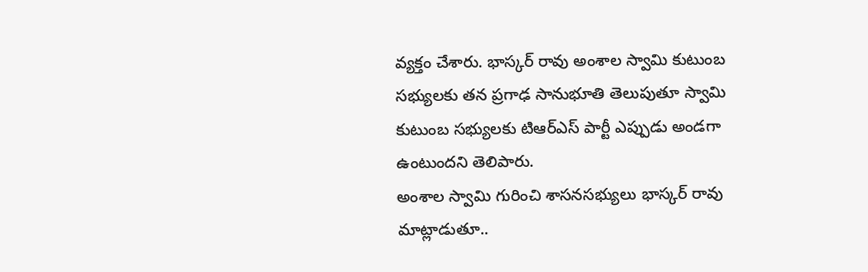వ్యక్తం చేశారు. భాస్కర్ రావు అంశాల స్వామి కుటుంబ సభ్యులకు తన ప్రగాఢ సానుభూతి తెలుపుతూ స్వామి కుటుంబ సభ్యులకు టిఆర్ఎస్ పార్టీ ఎప్పుడు అండగా ఉంటుందని తెలిపారు.
అంశాల స్వామి గురించి శాసనసభ్యులు భాస్కర్ రావు మాట్లాడుతూ..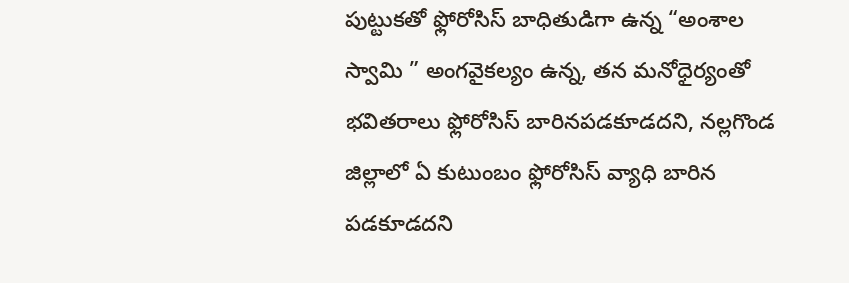పుట్టుకతో ఫ్లోరోసిస్ బాధితుడిగా ఉన్న “అంశాల స్వామి ” అంగవైకల్యం ఉన్న, తన మనోధైర్యంతో భవితరాలు ఫ్లోరోసిస్ బారినపడకూడదని, నల్లగొండ జిల్లాలో ఏ కుటుంబం ఫ్లోరోసిస్ వ్యాధి బారిన పడకూడదని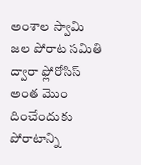అంశాల స్వామి జల పోరాట సమితి ద్వారా ఫ్లోరోసిస్ అంత మొం దించేందుకు పోరాటాన్ని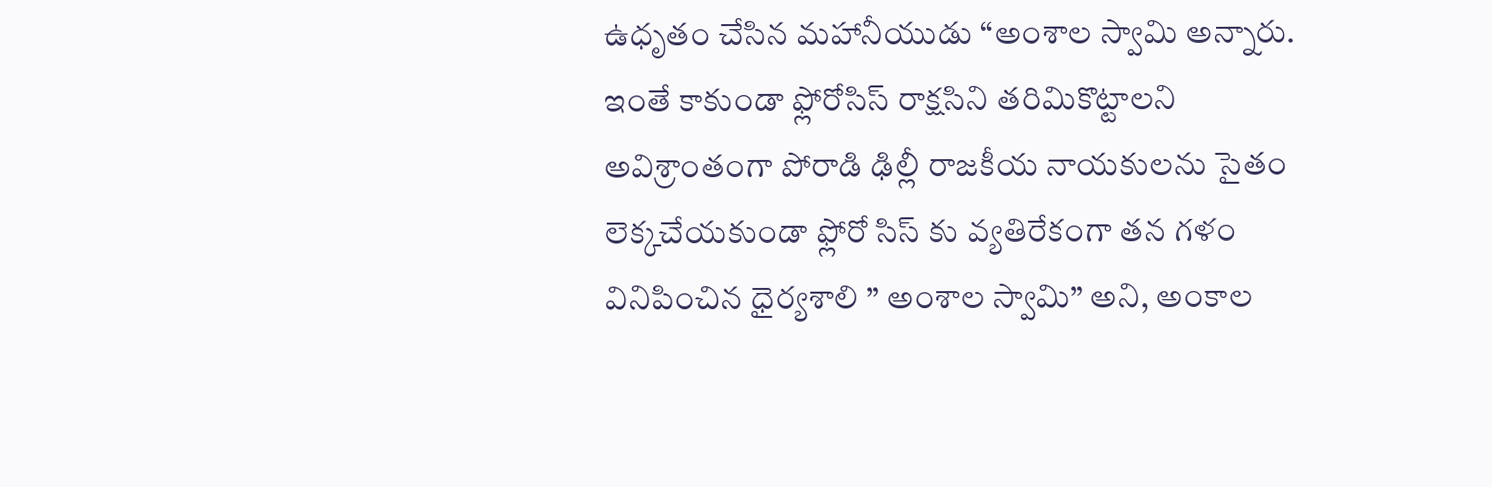ఉధృతం చేసిన మహానీయుడు “అంశాల స్వామి అన్నారు. ఇంతే కాకుండా ఫ్లోరోసిస్ రాక్షసిని తరిమికొట్టాలని అవిశ్రాంతంగా పోరాడి ఢిల్లీ రాజకీయ నాయకులను సైతం లెక్కచేయకుండా ఫ్లోరో సిస్ కు వ్యతిరేకంగా తన గళం వినిపించిన ధైర్యశాలి ” అంశాల స్వామి” అని, అంకాల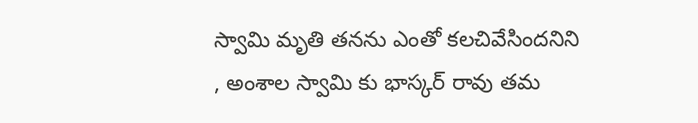స్వామి మృతి తనను ఎంతో కలచివేసిందనిని , అంశాల స్వామి కు భాస్కర్ రావు తమ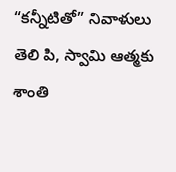“కన్నీటితో” నివాళులు తెలి పి, స్వామి ఆత్మకు శాంతి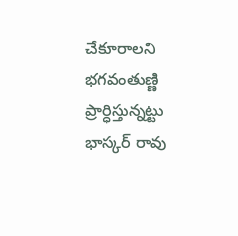చేకూరాలని భగవంతుణ్ణి ప్రార్ధిస్తున్నట్టు భాస్కర్ రావు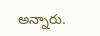అన్నారు.